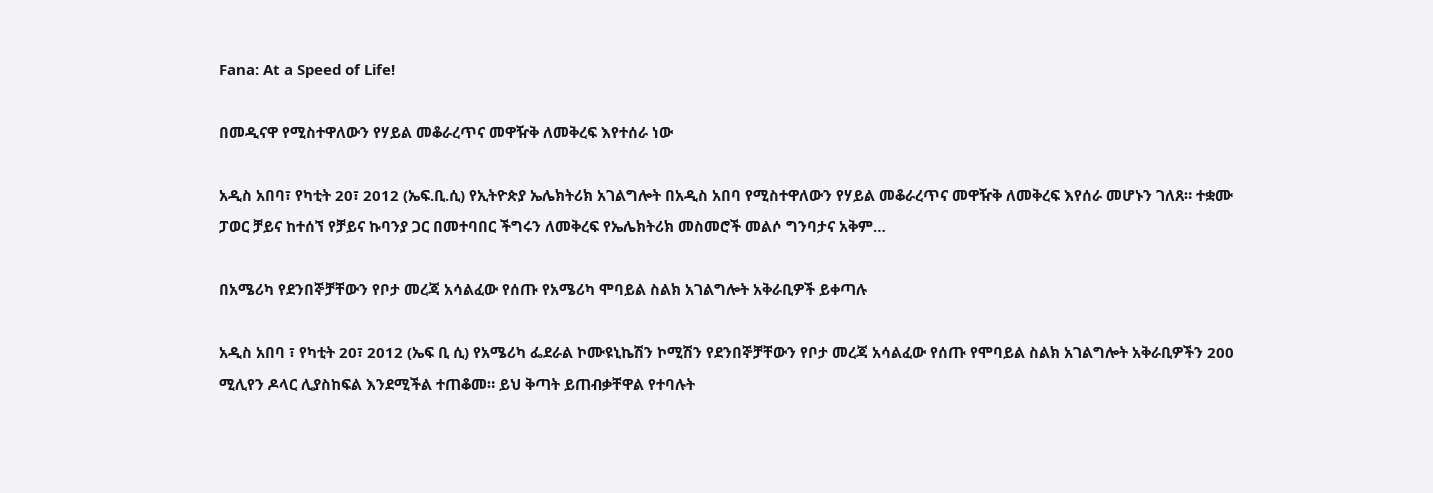Fana: At a Speed of Life!

በመዲናዋ የሚስተዋለውን የሃይል መቆራረጥና መዋዥቅ ለመቅረፍ እየተሰራ ነው

አዲስ አበባ፣ የካቲት 20፣ 2012 (ኤፍ.ቢ.ሲ) የኢትዮጵያ ኤሌክትሪክ አገልግሎት በአዲስ አበባ የሚስተዋለውን የሃይል መቆራረጥና መዋዥቅ ለመቅረፍ እየሰራ መሆኑን ገለጸ። ተቋሙ ፓወር ቻይና ከተሰኘ የቻይና ኩባንያ ጋር በመተባበር ችግሩን ለመቅረፍ የኤሌክትሪክ መስመሮች መልሶ ግንባታና አቅም…

በአሜሪካ የደንበኞቻቸውን የቦታ መረጃ አሳልፈው የሰጡ የአሜሪካ ሞባይል ስልክ አገልግሎት አቅራቢዎች ይቀጣሉ

አዲስ አበባ ፣ የካቲት 20፣ 2012 (ኤፍ ቢ ሲ) የአሜሪካ ፌደራል ኮሙዩኒኬሽን ኮሚሽን የደንበኞቻቸውን የቦታ መረጃ አሳልፈው የሰጡ የሞባይል ስልክ አገልግሎት አቅራቢዎችን 200 ሚሊየን ዶላር ሊያስከፍል እንደሚችል ተጠቆመ። ይህ ቅጣት ይጠብቃቸዋል የተባሉት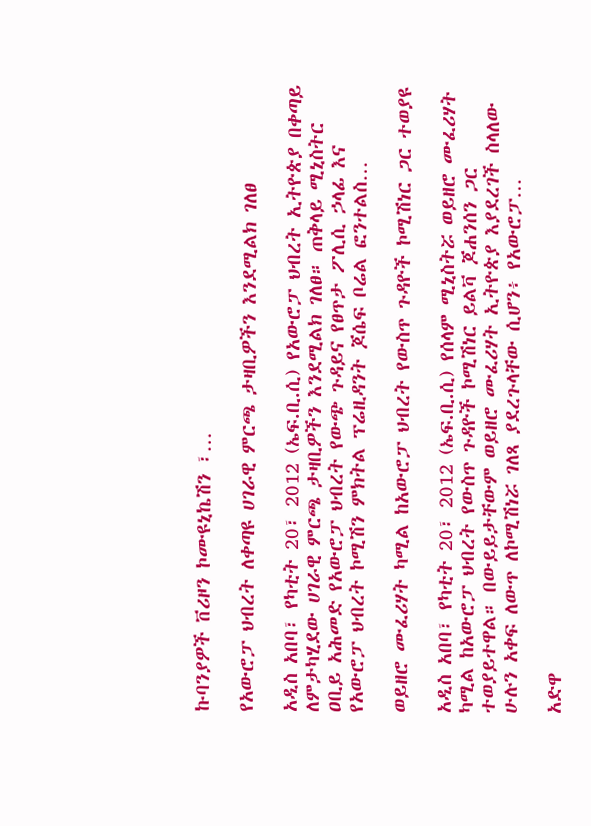ኩባንያዎች ቨሪዞን ኮሙዩኒኬሽን ፣…

የአውሮፓ ህብረት ለቀጣዩ ሀገራዊ ምርጫ ታዛቢዎችን እንደሚልክ ገለፀ

አዲስ አበባ፣ የካቲት 20፣ 2012 (ኤፍ.ቢ.ሲ) የአውሮፓ ህብረት ኢትዮጵያ በቀጣይ ለምታካሂደው ሀገራዊ ምርጫ ታዛቢዎችን እንደሚልክ ገለፀ። ጠቅላይ ሚኒስትር ዐቢይ አሕመድ የአውሮፓ ህብረት የውጭ ጉዳይና የፀጥታ ፖሊሲ ኃላፊ እና የአውሮፓ ህብረት ኮሚሽን ምክትል ፕሬዚዳንት ጆሴፍ ቦሬል ፎንተልስ…

ወይዘሮ ሙፈሪሃት ካሚል ከአውሮፓ ህብረት የውስጥ ጉዳዮች ኮሚሽነር ጋር ተወያዩ

አዲስ አበባ፣ የካቲት 20፣ 2012 (ኤፍ.ቢ.ሲ) የሰላም ሚኒስትሯ ወይዘሮ ሙፈሪሃት ካሚል ከአውሮፓ ህብረት የውስጥ ጉዳዮች ኮሚሽነር ይልቫ ጆሐንሰን ጋር ተወያይተዋል። በውይይታቸውም ወይዘሮ ሙፈሪሃት ኢትዮጵያ እያደረገች ስላለው ሁሉን አቀፍ ለውጥ ለኮሚሽነሯ ገለጻ ያደረጉላቸው ሲሆን፥ የአውሮፓ…

አድዋ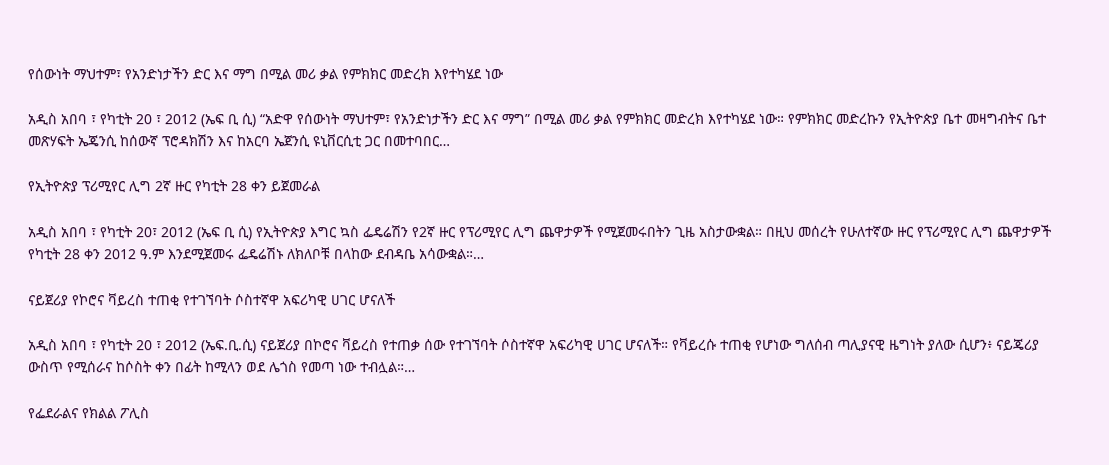የሰውነት ማህተም፣ የአንድነታችን ድር እና ማግ በሚል መሪ ቃል የምክክር መድረክ እየተካሄደ ነው

አዲስ አበባ ፣ የካቲት 20 ፣ 2012 (ኤፍ ቢ ሲ) “አድዋ የሰውነት ማህተም፣ የአንድነታችን ድር እና ማግ” በሚል መሪ ቃል የምክክር መድረክ እየተካሄደ ነው። የምክክር መድረኩን የኢትዮጵያ ቤተ መዛግብትና ቤተ መጽሃፍት ኤጄንሲ ከሰውኛ ፕሮዳክሽን እና ከአርባ ኤጀንሲ ዩኒቨርሲቲ ጋር በመተባበር…

የኢትዮጵያ ፕሪሚየር ሊግ 2ኛ ዙር የካቲት 28 ቀን ይጀመራል

አዲስ አበባ ፣ የካቲት 20፣ 2012 (ኤፍ ቢ ሲ) የኢትዮጵያ እግር ኳስ ፌዴሬሽን የ2ኛ ዙር የፕሪሚየር ሊግ ጨዋታዎች የሚጀመሩበትን ጊዜ አስታውቋል። በዚህ መሰረት የሁለተኛው ዙር የፕሪሚየር ሊግ ጨዋታዎች የካቲት 28 ቀን 2012 ዓ.ም እንደሚጀመሩ ፌዴሬሽኑ ለክለቦቹ በላከው ደብዳቤ አሳውቋል።…

ናይጀሪያ የኮሮና ቫይረስ ተጠቂ የተገኘባት ሶስተኛዋ አፍሪካዊ ሀገር ሆናለች

አዲስ አበባ ፣ የካቲት 20 ፣ 2012 (ኤፍ.ቢ.ሲ) ናይጀሪያ በኮሮና ቫይረስ የተጠቃ ሰው የተገኘባት ሶስተኛዋ አፍሪካዊ ሀገር ሆናለች። የቫይረሱ ተጠቂ የሆነው ግለሰብ ጣሊያናዊ ዜግነት ያለው ሲሆን፥ ናይጄሪያ ውስጥ የሚሰራና ከሶስት ቀን በፊት ከሚላን ወደ ሌጎስ የመጣ ነው ተብሏል።…

የፌደራልና የክልል ፖሊስ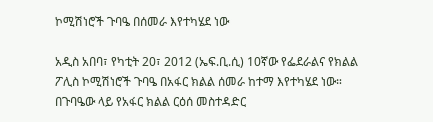ኮሚሽነሮች ጉባዔ በሰመራ እየተካሄደ ነው

አዲስ አበባ፣ የካቲት 20፣ 2012 (ኤፍ.ቢ.ሲ) 10ኛው የፌደራልና የክልል ፖሊስ ኮሚሽነሮች ጉባዔ በአፋር ክልል ሰመራ ከተማ እየተካሄደ ነው። በጉባዔው ላይ የአፋር ክልል ርዕሰ መስተዳድር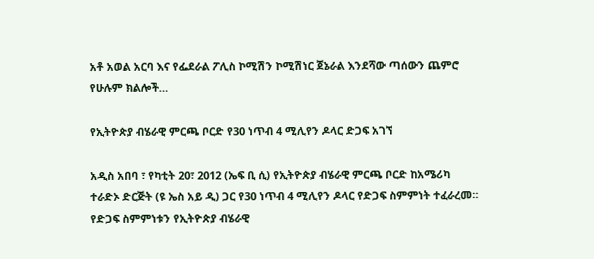አቶ አወል አርባ እና የፌደራል ፖሊስ ኮሚሽን ኮሚሽነር ጀኔራል እንደሻው ጣሰውን ጨምሮ የሁሉም ክልሎች…

የኢትዮጵያ ብሄራዊ ምርጫ ቦርድ የ30 ነጥብ 4 ሚሊየን ዶላር ድጋፍ አገኘ

አዲስ አበባ ፣ የካቲት 20፣ 2012 (ኤፍ ቢ ሲ) የኢትዮጵያ ብሄራዊ ምርጫ ቦርድ ከአሜሪካ ተራድኦ ድርጅት (ዩ ኤስ አይ ዲ) ጋር የ30 ነጥብ 4 ሚሊየን ዶላር የድጋፍ ስምምነት ተፈራረመ። የድጋፍ ስምምነቱን የኢትዮጵያ ብሄራዊ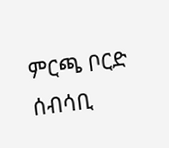ምርጫ ቦርድ ሰብሳቢ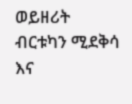ወይዘሪት ብርቱካን ሚደቅሳ እና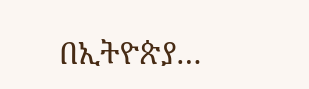በኢትዮጵያ…